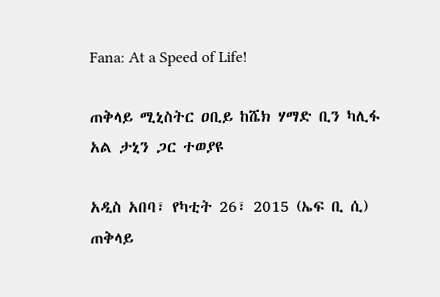Fana: At a Speed of Life!

ጠቅላይ ሚኒስትር ዐቢይ ከሼክ ሃማድ ቢን ካሊፋ አል ታኒን ጋር ተወያዩ

አዲስ አበባ፣ የካቲት 26፣ 2015 (ኤፍ ቢ ሲ) ጠቅላይ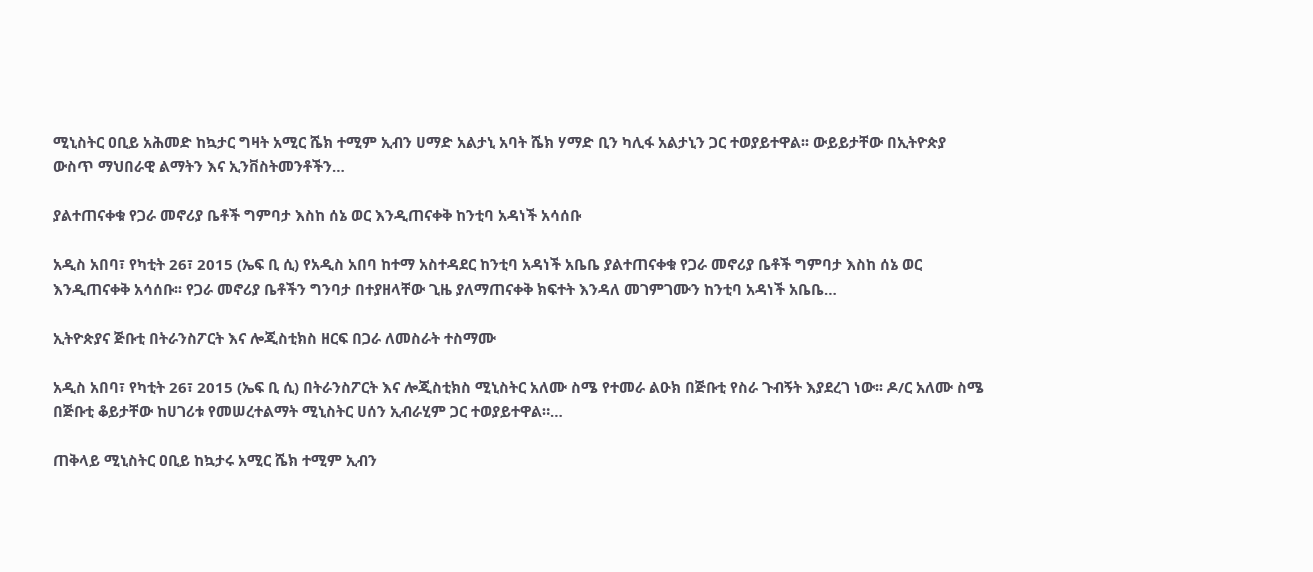ሚኒስትር ዐቢይ አሕመድ ከኳታር ግዛት አሚር ሼክ ተሚም ኢብን ሀማድ አልታኒ አባት ሼክ ሃማድ ቢን ካሊፋ አልታኒን ጋር ተወያይተዋል፡፡ ውይይታቸው በኢትዮጵያ ውስጥ ማህበራዊ ልማትን እና ኢንቨስትመንቶችን…

ያልተጠናቀቁ የጋራ መኖሪያ ቤቶች ግምባታ እስከ ሰኔ ወር እንዲጠናቀቅ ከንቲባ አዳነች አሳሰቡ

አዲስ አበባ፣ የካቲት 26፣ 2015 (ኤፍ ቢ ሲ) የአዲስ አበባ ከተማ አስተዳደር ከንቲባ አዳነች አቤቤ ያልተጠናቀቁ የጋራ መኖሪያ ቤቶች ግምባታ እስከ ሰኔ ወር እንዲጠናቀቅ አሳሰቡ፡፡ የጋራ መኖሪያ ቤቶችን ግንባታ በተያዘላቸው ጊዜ ያለማጠናቀቅ ክፍተት እንዳለ መገምገሙን ከንቲባ አዳነች አቤቤ…

ኢትዮጵያና ጅቡቲ በትራንስፖርት እና ሎጂስቲክስ ዘርፍ በጋራ ለመስራት ተስማሙ

አዲስ አበባ፣ የካቲት 26፣ 2015 (ኤፍ ቢ ሲ) በትራንስፖርት እና ሎጂስቲክስ ሚኒስትር አለሙ ስሜ የተመራ ልዑክ በጅቡቲ የስራ ጉብኝት እያደረገ ነው፡፡ ዶ/ር አለሙ ስሜ በጅቡቲ ቆይታቸው ከሀገሪቱ የመሠረተልማት ሚኒስትር ሀሰን ኢብራሂም ጋር ተወያይተዋል።…

ጠቅላይ ሚኒስትር ዐቢይ ከኳታሩ አሚር ሼክ ተሚም ኢብን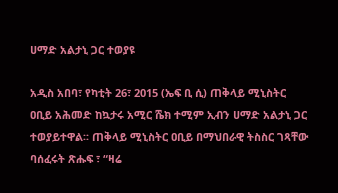ሀማድ አልታኒ ጋር ተወያዩ

አዲስ አበባ፣ የካቲት 26፣ 2015 (ኤፍ ቢ ሲ) ጠቅላይ ሚኒስትር ዐቢይ አሕመድ ከኳታሩ አሚር ሼክ ተሚም ኢብን ሀማድ አልታኒ ጋር ተወያይተዋል፡፡ ጠቅላይ ሚኒስትር ዐቢይ በማህበራዊ ትስስር ገጻቸው ባሰፈሩት ጽሑፍ ፣ “ዛሬ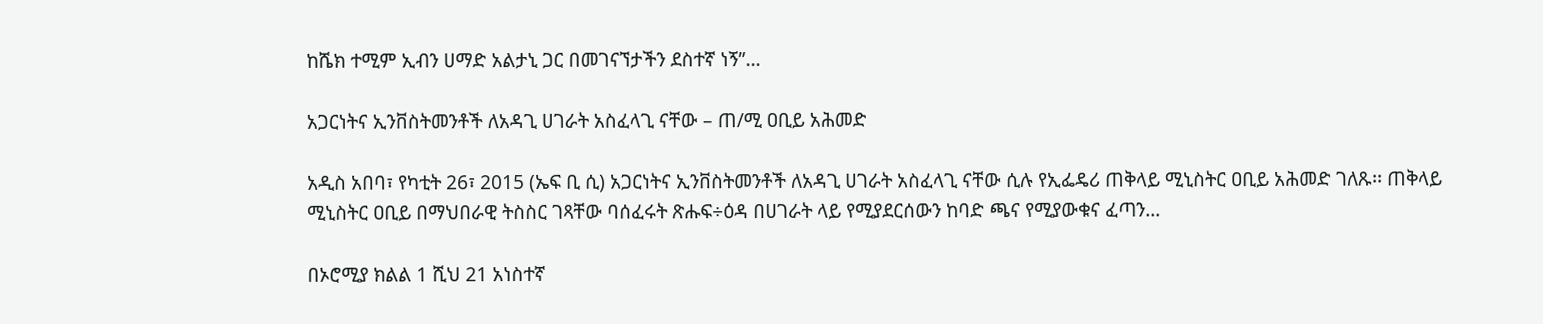ከሼክ ተሚም ኢብን ሀማድ አልታኒ ጋር በመገናኘታችን ደስተኛ ነኝ”…

አጋርነትና ኢንቨስትመንቶች ለአዳጊ ሀገራት አስፈላጊ ናቸው – ጠ/ሚ ዐቢይ አሕመድ

አዲስ አበባ፣ የካቲት 26፣ 2015 (ኤፍ ቢ ሲ) አጋርነትና ኢንቨስትመንቶች ለአዳጊ ሀገራት አስፈላጊ ናቸው ሲሉ የኢፌዴሪ ጠቅላይ ሚኒስትር ዐቢይ አሕመድ ገለጹ፡፡ ጠቅላይ ሚኒስትር ዐቢይ በማህበራዊ ትስስር ገጻቸው ባሰፈሩት ጽሑፍ÷ዕዳ በሀገራት ላይ የሚያደርሰውን ከባድ ጫና የሚያውቁና ፈጣን…

በኦሮሚያ ክልል 1 ሺህ 21 አነስተኛ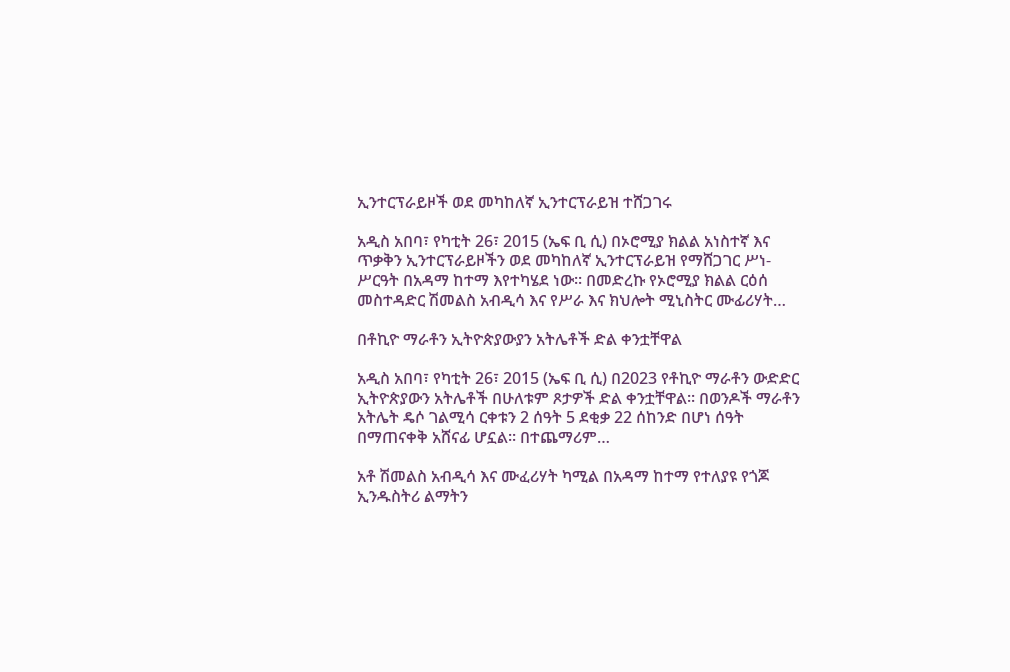ኢንተርፕራይዞች ወደ መካከለኛ ኢንተርፕራይዝ ተሸጋገሩ

አዲስ አበባ፣ የካቲት 26፣ 2015 (ኤፍ ቢ ሲ) በኦሮሚያ ክልል አነስተኛ እና ጥቃቅን ኢንተርፕራይዞችን ወደ መካከለኛ ኢንተርፕራይዝ የማሸጋገር ሥነ-ሥርዓት በአዳማ ከተማ እየተካሄደ ነው፡፡ በመድረኩ የኦሮሚያ ክልል ርዕሰ መስተዳድር ሽመልስ አብዲሳ እና የሥራ እና ክህሎት ሚኒስትር ሙፊሪሃት…

በቶኪዮ ማራቶን ኢትዮጵያውያን አትሌቶች ድል ቀንቷቸዋል

አዲስ አበባ፣ የካቲት 26፣ 2015 (ኤፍ ቢ ሲ) በ2023 የቶኪዮ ማራቶን ውድድር ኢትዮጵያውን አትሌቶች በሁለቱም ጾታዎች ድል ቀንቷቸዋል፡፡ በወንዶች ማራቶን አትሌት ዴሶ ገልሚሳ ርቀቱን 2 ሰዓት 5 ደቂቃ 22 ሰከንድ በሆነ ሰዓት በማጠናቀቅ አሸናፊ ሆኗል፡፡ በተጨማሪም…

አቶ ሽመልስ አብዲሳ እና ሙፈሪሃት ካሚል በአዳማ ከተማ የተለያዩ የጎጆ ኢንዱስትሪ ልማትን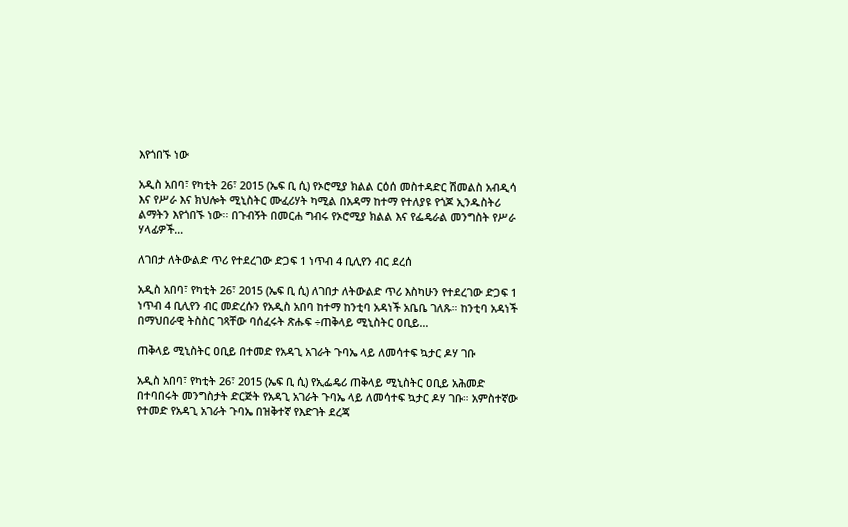እየጎበኙ ነው

አዲስ አበባ፣ የካቲት 26፣ 2015 (ኤፍ ቢ ሲ) የኦሮሚያ ክልል ርዕሰ መስተዳድር ሽመልስ አብዲሳ እና የሥራ እና ክህሎት ሚኒስትር ሙፈሪሃት ካሚል በአዳማ ከተማ የተለያዩ የጎጆ ኢንዱስትሪ ልማትን እየጎበኙ ነው፡፡ በጉብኝት በመርሐ ግብሩ የኦሮሚያ ክልል እና የፌዴራል መንግስት የሥራ ሃላፊዎች…

ለገበታ ለትውልድ ጥሪ የተደረገው ድጋፍ 1 ነጥብ 4 ቢሊየን ብር ደረሰ

አዲስ አበባ፣ የካቲት 26፣ 2015 (ኤፍ ቢ ሲ) ለገበታ ለትውልድ ጥሪ እስካሁን የተደረገው ድጋፍ 1 ነጥብ 4 ቢሊየን ብር መድረሱን የአዲስ አበባ ከተማ ከንቲባ አዳነች አቤቤ ገለጹ። ከንቲባ አዳነች በማህበራዊ ትስስር ገጻቸው ባሰፈሩት ጽሑፍ ÷ጠቅላይ ሚኒስትር ዐቢይ…

ጠቅላይ ሚኒስትር ዐቢይ በተመድ የአዳጊ አገራት ጉባኤ ላይ ለመሳተፍ ኳታር ዶሃ ገቡ

አዲስ አበባ፣ የካቲት 26፣ 2015 (ኤፍ ቢ ሲ) የኢፌዴሪ ጠቅላይ ሚኒስትር ዐቢይ አሕመድ በተባበሩት መንግስታት ድርጅት የአዳጊ አገራት ጉባኤ ላይ ለመሳተፍ ኳታር ዶሃ ገቡ። አምስተኛው የተመድ የአዳጊ አገራት ጉባኤ በዝቅተኛ የእድገት ደረጃ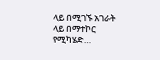ላይ በሚገኙ አገራት ላይ በማተኮር የሚካሄድ…